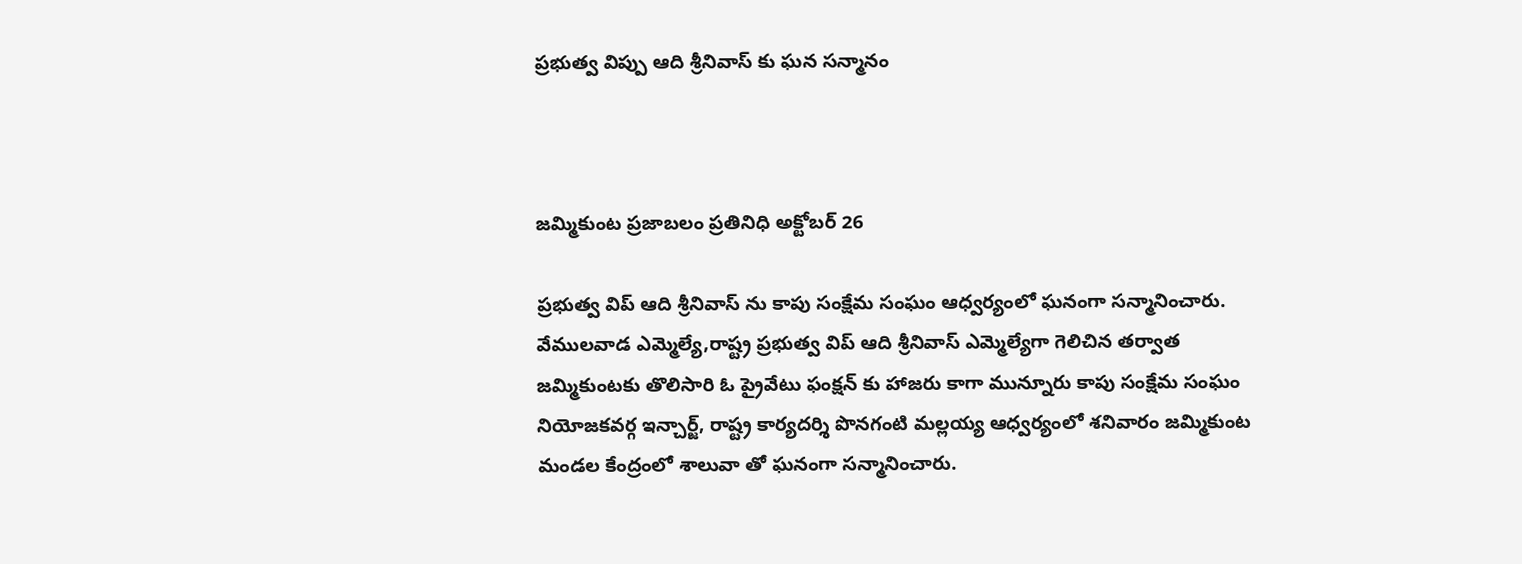ప్రభుత్వ విప్పు ఆది శ్రీనివాస్ కు ఘన సన్మానం



జమ్మికుంట ప్రజాబలం ప్రతినిధి అక్టోబర్ 26

ప్రభుత్వ విప్ ఆది శ్రీనివాస్ ను కాపు సంక్షేమ సంఘం ఆధ్వర్యంలో ఘనంగా సన్మానించారు. వేములవాడ ఎమ్మెల్యే,రాష్ట్ర ప్రభుత్వ విప్ ఆది శ్రీనివాస్ ఎమ్మెల్యేగా గెలిచిన తర్వాత జమ్మికుంటకు తొలిసారి ఓ ప్రైవేటు ఫంక్షన్ కు హాజరు కాగా మున్నూరు కాపు సంక్షేమ సంఘం నియోజకవర్గ ఇన్చార్జ్, రాష్ట్ర కార్యదర్శి పొనగంటి మల్లయ్య ఆధ్వర్యంలో శనివారం జమ్మికుంట మండల కేంద్రంలో శాలువా తో ఘనంగా సన్మానించారు.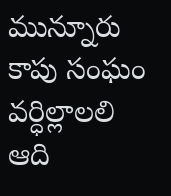మున్నూరు కాపు సంఘం వర్ధిల్లాలలి ఆది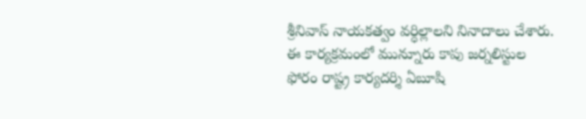శ్రీనివాస్ నాయకత్వం వర్ధిల్లాలని నినాదాలు చేశారు. ఈ కార్యక్రమంలో మున్నూరు కాపు జర్నలిస్టుల ఫోరం రాష్ట్ర కార్యదర్శి ఏబూషి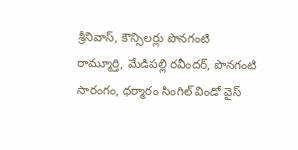శ్రీనివాస్, కౌన్సిలర్లు పొనగంటి రామ్మూర్తి, మేడిపల్లి రవీందర్, పొనగంటి సారంగం, ధర్మారం సింగిల్ విండో వైస్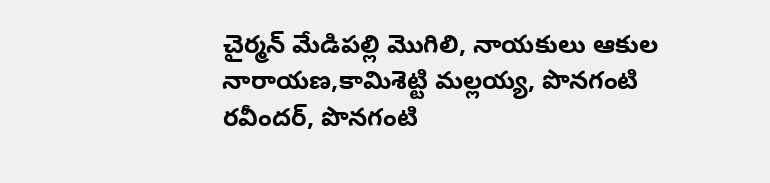చైర్మన్ మేడిపల్లి మొగిలి, నాయకులు ఆకుల నారాయణ,కామిశెట్టి మల్లయ్య, పొనగంటి రవీందర్, పొనగంటి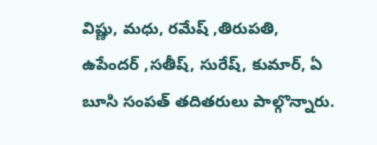విష్ణు, మధు, రమేష్ ,తిరుపతి, ఉపేందర్ ,సతీష్, సురేష్, కుమార్, ఏ బూసి సంపత్ తదితరులు పాల్గొన్నారు.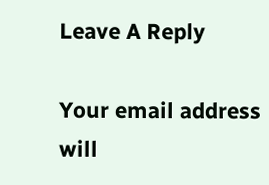Leave A Reply

Your email address will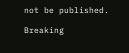not be published.

Breaking